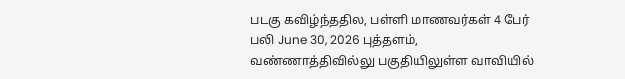படகு கவிழ்ந்ததில, பள்ளி மாணவர்கள் 4 பேர் பலி June 30, 2026 புத்தளம், வண்ணாத்திவில்லு பகுதியிலுள்ள வாவியில்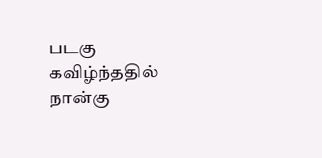படகு கவிழ்ந்ததில் நான்கு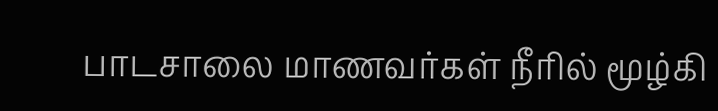பாடசாலை மாணவர்கள் நீரில் மூழ்கி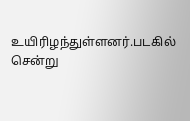உயிரிழந்துள்ளனர்.படகில் சென்று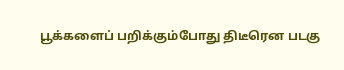பூக்களைப் பறிக்கும்போது திடீரென படகு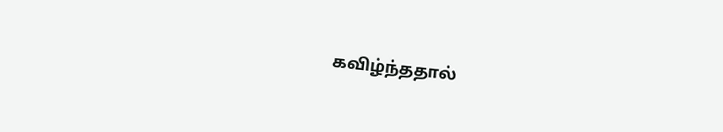கவிழ்ந்ததால்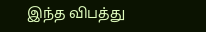இந்த விபத்து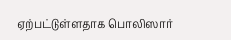ஏற்பட்டுள்ளதாக பொலிஸார்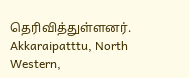தெரிவித்துள்ளனர். Akkaraipatttu, North Western,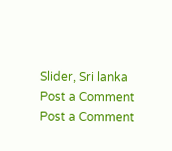Slider, Sri lanka
Post a Comment
Post a Comment